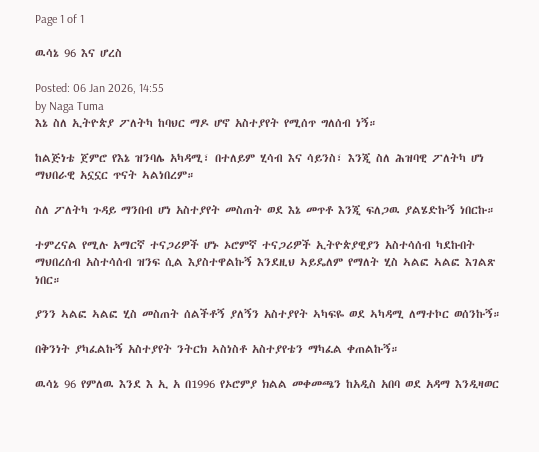Page 1 of 1

ዉሳኔ 96 እና ሆረስ

Posted: 06 Jan 2026, 14:55
by Naga Tuma
እኔ ስለ ኢትዮጵያ ፖለትካ ከባህር ማዶ ሆኖ አስተያየት የሚሰጥ ግለሰብ ነኝ።

ከልጅነቴ ጀምሮ የእኔ ዝንባሌ አካዳሚ፣ በተለይም ሂሳብ እና ሳይንስ፣ እንጂ ስለ ሕዝባዊ ፖለትካ ሆነ ማህበራዊ አኗኗር ጥናት ኣልነበረም።

ስለ ፖለትካ ጉዳይ ማንበብ ሆነ አስተያየት መስጠት ወደ እኔ መጥቶ እንጂ ፍለጋዉ ያልሄድኩኝ ነበርኩ።

ተምረናል የሚሉ አማርኛ ተናጋሪዎች ሆኑ ኦሮምኛ ተናጋሪዎች ኢትዮጵያዊያን አስተሳሰብ ካደኩበት ማህበረሰብ አስተሳሰብ ዝንፍ ሲል እያስተዋልኩኝ እንደዚህ ኣይዴለም የማለት ሂስ ኣልፎ ኣልፎ እገልጽ ነበር።

ያንን ኣልፎ ኣልፎ ሂስ መስጠት ሰልችቶኝ ያለኝን አስተያየት ኣካፍዬ ወደ ኣካዳሚ ለማተኮር ወሰንኩኝ።

በቅንነት ያካፈልኩኝ አስተያየት ንትርክ ኣስነስቶ አስተያየቴን ማካፈል ቀጠልኩኝ።

ዉሳኔ 96 የምለዉ እንደ እ ኢ አ በ1996 የኦሮምያ ክልል መቀመጫን ከአዲስ አበባ ወደ አዳማ እንዲዛወር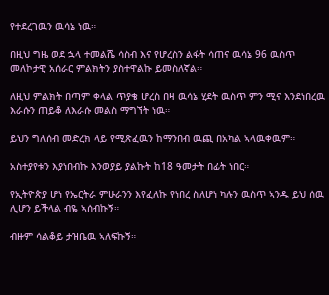የተደረገዉን ዉሳኔ ነዉ።

በዚህ ግዜ ወደ ኋላ ተመልሼ ሳስብ እና የሆረስን ልፋት ሳጠና ዉሳኔ 96 ዉስጥ መለኮታዊ አሰራር ምልክትን ያስተዋልኩ ይመስለኛል።

ለዚህ ምልክት በጣም ቀላል ጥያቄ ሆረስ በዛ ዉሳኔ ሂደት ዉስጥ ምን ሚና እንደነበረዉ እራሱን ጠይቆ ለእራሱ መልስ ማግኘት ነዉ።

ይህን ግለሰብ መድረክ ላይ የሚጽፈዉን ከማንበብ ዉጪ በአካል ኣላዉቀዉም።

አስተያየቱን እያነበብኩ እንወያይ ያልኩት ከ18 ዓመታት በፊት ነበር።

የኢትዮጵያ ሆነ የኤርትራ ምሁራንን እየፈለኩ የነበረ ስለሆነ ካሉን ዉስጥ ኣንዱ ይህ ሰዉ ሊሆን ይችላል ብዬ ኣሰብኩኝ።

ብዙም ሳልቆይ ታዝቤዉ ኣለፍኩኝ።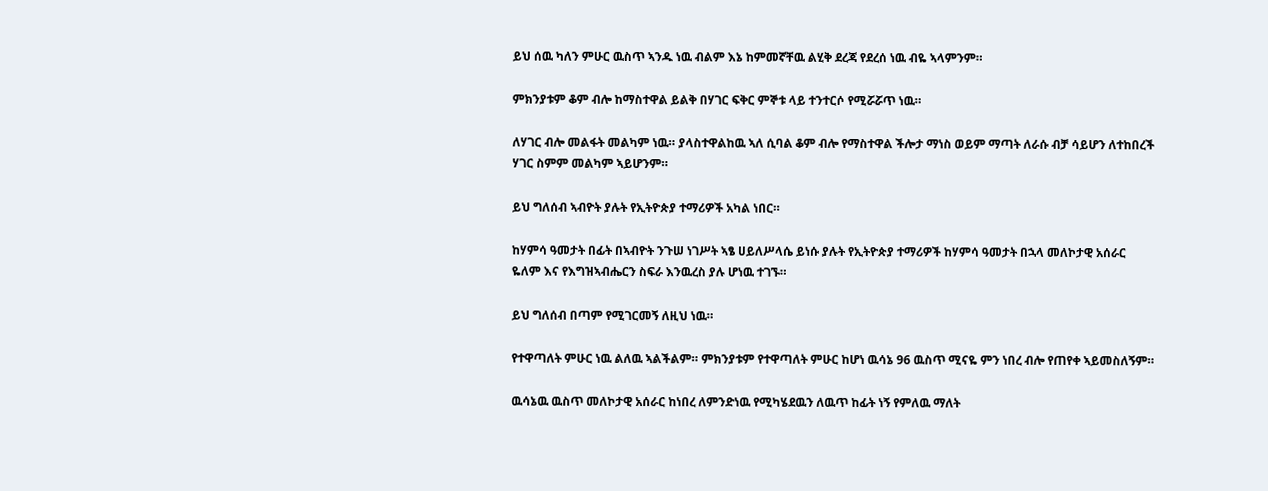ይህ ሰዉ ካለን ምሁር ዉስጥ ኣንዱ ነዉ ብልም እኔ ከምመኛቸዉ ልሂቅ ደረጃ የደረሰ ነዉ ብዬ ኣላምንም።

ምክንያቱም ቆም ብሎ ከማስተዋል ይልቅ በሃገር ፍቅር ምኞቱ ላይ ተንተርሶ የሚሯሯጥ ነዉ።

ለሃገር ብሎ መልፋት መልካም ነዉ። ያላስተዋልከዉ ኣለ ሲባል ቆም ብሎ የማስተዋል ችሎታ ማነስ ወይም ማጣት ለራሱ ብቻ ሳይሆን ለተከበረች ሃገር ስምም መልካም ኣይሆንም።

ይህ ግለሰብ ኣብዮት ያሉት የኢትዮጵያ ተማሪዎች አካል ነበር።

ከሃምሳ ዓመታት በፊት በኣብዮት ንጉሠ ነገሥት ኣፄ ሀይለሥላሴ ይነሱ ያሉት የኢትዮጵያ ተማሪዎች ከሃምሳ ዓመታት በኋላ መለኮታዊ አሰራር ዬለም እና የእግዝኣብሔርን ስፍራ እንዉረስ ያሉ ሆነዉ ተገኙ።

ይህ ግለሰብ በጣም የሚገርመኝ ለዚህ ነዉ።

የተዋጣለት ምሁር ነዉ ልለዉ ኣልችልም። ምክንያቱም የተዋጣለት ምሁር ከሆነ ዉሳኔ 96 ዉስጥ ሚናዬ ምን ነበረ ብሎ የጠየቀ ኣይመስለኝም።

ዉሳኔዉ ዉስጥ መለኮታዊ አሰራር ከነበረ ለምንድነዉ የሚካሄደዉን ለዉጥ ከፊት ነኝ የምለዉ ማለት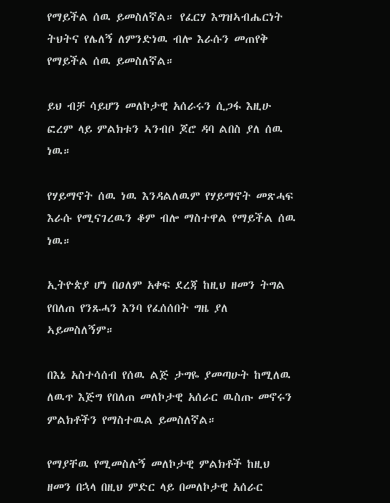የማይችል ሰዉ ይመስለኛል። የፈርሃ እግዝኣብሔርነት ትህትና የሌለኝ ለምንድነዉ ብሎ እራሱን መጠየቅ የማይችል ሰዉ ይመስለኛል።

ይህ ብቻ ሳይሆን መለኮታዊ አሰራሩን ሲጋፋ እዚሁ ፎረም ላይ ምልክቱን ኣንብቦ ጆሮ ዳባ ልበስ ያለ ሰዉ ነዉ።

የሃይማኖት ሰዉ ነዉ እንዳልለዉም የሃይማኖት መጽሓፍ እራሱ የሚናገረዉን ቆም ብሎ ማስተዋል የማይችል ሰዉ ነዉ።

ኢትዮጵያ ሆነ በዐለም አቀፍ ደረጃ ከዚህ ዘመን ትግል የበለጠ የንጹሓን እንባ የፈሰሰበት ግዜ ያለ ኣይመስለኝም።

በእኔ አስተሳሰብ የሰዉ ልጅ ታግዬ ያመጣሁት ከሚለዉ ለዉጥ እጅግ የበለጠ መለኮታዊ አሰራር ዉስጡ መኖሩን ምልክቶችን የማስተዉል ይመስለኛል።

የማያቸዉ የሚመስሉኝ መለኮታዊ ምልክቶች ከዚህ ዘመን በኋላ በዚህ ምድር ላይ በመለኮታዊ አሰራር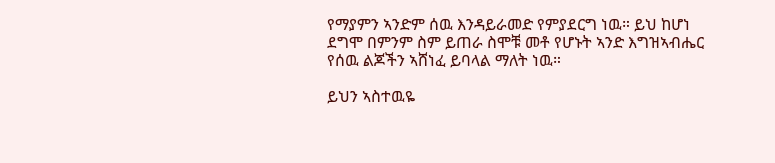የማያምን ኣንድም ሰዉ እንዳይራመድ የምያደርግ ነዉ። ይህ ከሆነ ደግሞ በምንም ስም ይጠራ ስሞቹ መቶ የሆኑት ኣንድ እግዝኣብሔር የሰዉ ልጆችን ኣሸነፈ ይባላል ማለት ነዉ።

ይህን ኣስተዉዬ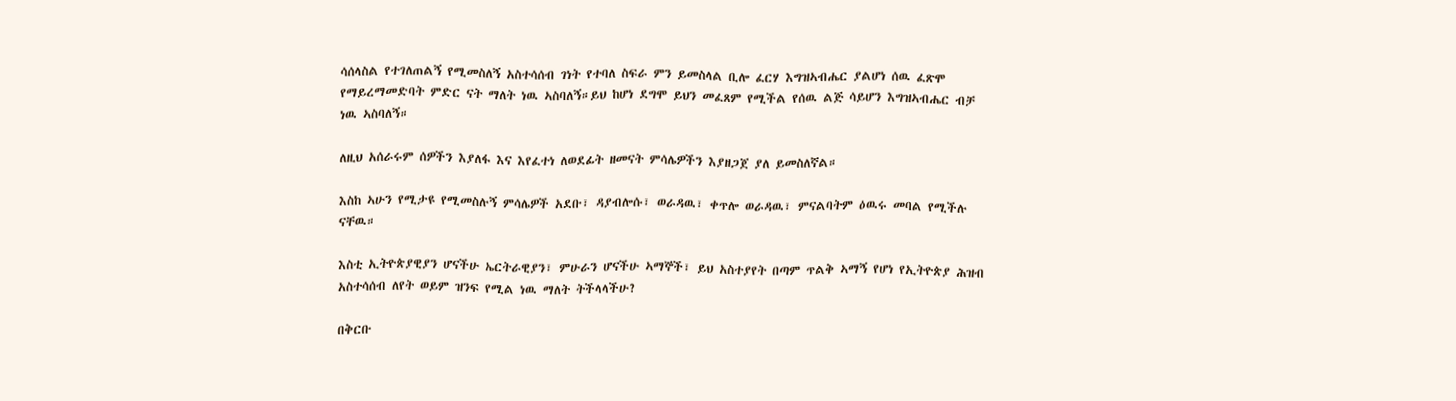ሳሰላስል የተገለጠልኝ የሚመስለኝ አስተሳሰብ ገነት የተባለ ስፍራ ምን ይመስላል ቢሎ ፈርሃ እግዝኣብሔር ያልሆነ ሰዉ ፈጽሞ የማይረማመድባት ምድር ናት ማለት ነዉ ኣስባለኝ።ይህ ከሆነ ደግሞ ይህን መፈጸም የሚችል የሰዉ ልጅ ሳይሆን እግዝኣብሔር ብቻ ነዉ ኣስባለኝ።

ለዚህ አሰራሩም ሰዎችን እያለፋ እና እየፈተነ ለወደፊት ዘመናት ምሳሌዎችን እያዘጋጀ ያለ ይመስለኛል።

እስከ ኣሁን የሚታዩ የሚመስሉኝ ምሳሌዎች አደቡ፣ ዳያብሎሱ፣ ወራዳዉ፣ ቀጥሎ ወራዳዉ፣ ምናልባትም ዕዉሩ መባል የሚችሉ ናቸዉ።

እስቲ ኢትዮጵያዊያን ሆናችሁ ኤርትራዊያን፣ ምሁራን ሆናችሁ ኣማኞች፣ ይህ አስተያየት በጣም ጥልቅ ኣማኝ የሆነ የኢትዮጵያ ሕዝብ አስተሳሰብ ለየት ወይም ዝንፍ የሚል ነዉ ማለት ትችላላችሁ?

በቅርቡ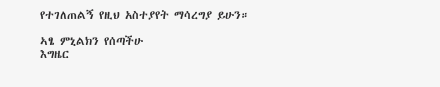የተገለጠልኝ የዚህ አስተያየት ማሳረግያ ይሁን።

ኣፄ ምኒልክን የሰጣችሁ
እግዜር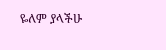ዬለም ያላችሁ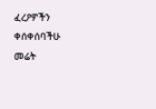ፈረዖዎችን ቀሰቀሰባችሁ
መሬት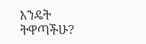እንዴት ትዋጣችሁ?